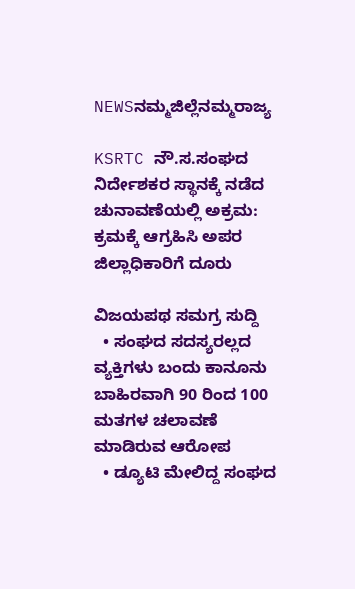NEWSನಮ್ಮಜಿಲ್ಲೆನಮ್ಮರಾಜ್ಯ

KSRTC ನೌ.ಸ.ಸಂಘದ ನಿರ್ದೇಶಕರ ಸ್ಥಾನಕ್ಕೆ ನಡೆದ ಚುನಾವಣೆಯಲ್ಲಿ ಅಕ್ರಮ: ಕ್ರಮಕ್ಕೆ ಆಗ್ರಹಿಸಿ ಅಪರ ಜಿಲ್ಲಾಧಿಕಾರಿಗೆ ದೂರು

ವಿಜಯಪಥ ಸಮಗ್ರ ಸುದ್ದಿ
  • ಸಂಘದ ಸದಸ್ಯರಲ್ಲದ ವ್ಯಕ್ತಿಗಳು ಬಂದು ಕಾನೂನು ಬಾಹಿರವಾಗಿ 90 ರಿಂದ 100 ಮತಗಳ ಚಲಾವಣೆ ಮಾಡಿರುವ ಆರೋಪ
  • ಡ್ಯೂಟಿ ಮೇಲಿದ್ದ ಸಂಘದ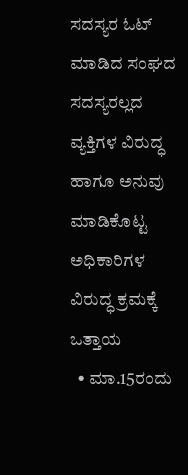ಸದಸ್ಯರ ಓಟ್‌ ಮಾಡಿದ ಸಂಘದ ಸದಸ್ಯರಲ್ಲದ ವ್ಯಕ್ತಿಗಳ ವಿರುದ್ಧ ಹಾಗೂ ಅನುವು ಮಾಡಿಕೊಟ್ಟ ಅಧಿಕಾರಿಗಳ ವಿರುದ್ಧ ಕ್ರಮಕ್ಕೆ ಒತ್ತಾಯ
  • ಮಾ.15ರಂದು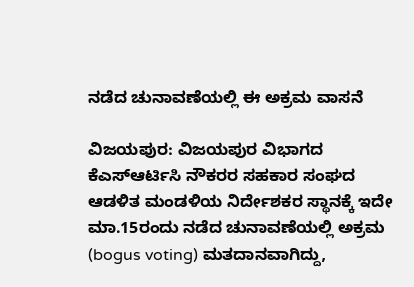ನಡೆದ ಚುನಾವಣೆಯಲ್ಲಿ ಈ ಅಕ್ರಮ ವಾಸನೆ

ವಿಜಯಪುರ: ವಿಜಯಪುರ ವಿಭಾಗದ ಕೆಎಸ್ಆರ್ಟಿಸಿ ನೌಕರರ ಸಹಕಾರ ಸಂಘದ ಆಡಳಿತ ಮಂಡಳಿಯ ನಿರ್ದೇಶಕರ ಸ್ಥಾನಕ್ಕೆ ಇದೇ ಮಾ.15ರಂದು ನಡೆದ ಚುನಾವಣೆಯಲ್ಲಿ ಅಕ್ರಮ (bogus voting) ಮತದಾನವಾಗಿದ್ದು,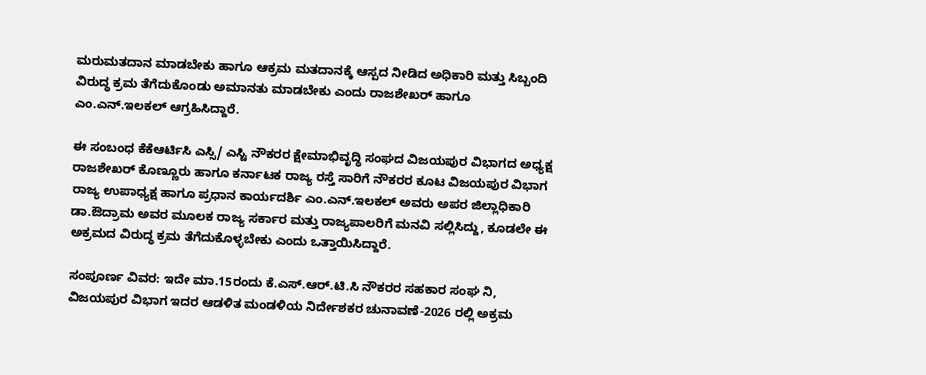ಮರುಮತದಾನ ಮಾಡಬೇಕು ಹಾಗೂ ಆಕ್ರಮ ಮತದಾನಕ್ಕೆ ಆಸ್ಪದ ನೀಡಿದ ಅಧಿಕಾರಿ ಮತ್ತು ಸಿಬ್ಬಂದಿ ವಿರುದ್ಧ ಕ್ರಮ ತೆಗೆದುಕೊಂಡು ಅಮಾನತು ಮಾಡಬೇಕು ಎಂದು ರಾಜಶೇಖರ್ ಹಾಗೂ ಎಂ.ಎನ್.ಇಲಕಲ್ ಆಗ್ರಹಿಸಿದ್ದಾರೆ.

ಈ ಸಂಬಂಧ ಕೆಕೆಆರ್ಟಿಸಿ ಎಸ್ಸಿ/ ಎಸ್ಟಿ ನೌಕರರ ಕ್ಷೇಮಾಭಿವೃದ್ಧಿ ಸಂಘದ ವಿಜಯಪುರ ವಿಭಾಗದ ಅಧ್ಯಕ್ಷ ರಾಜಶೇಖರ್ ಕೊಣ್ಣೂರು ಹಾಗೂ ಕರ್ನಾಟಕ ರಾಜ್ಯ ರಸ್ತೆ ಸಾರಿಗೆ ನೌಕರರ ಕೂಟ ವಿಜಯಪುರ ವಿಭಾಗ ರಾಜ್ಯ ಉಪಾಧ್ಯಕ್ಷ ಹಾಗೂ ಪ್ರಧಾನ ಕಾರ್ಯದರ್ಶಿ ಎಂ.ಎನ್.ಇಲಕಲ್ ಅವರು ಅಪರ ಜಿಲ್ಲಾಧಿಕಾರಿ ಡಾ.ಔದ್ರಾಮ ಅವರ ಮೂಲಕ ರಾಜ್ಯ ಸರ್ಕಾರ ಮತ್ತು ರಾಜ್ಯಪಾಲರಿಗೆ ಮನವಿ ಸಲ್ಲಿಸಿದ್ದು, ಕೂಡಲೇ ಈ ಅಕ್ರಮದ ವಿರುದ್ಧ ಕ್ರಮ ತೆಗೆದುಕೊಳ್ಳಬೇಕು ಎಂದು ಒತ್ತಾಯಿಸಿದ್ದಾರೆ.

ಸಂಪೂರ್ಣ ವಿವರ: ಇದೇ ಮಾ.15ರಂದು ಕೆ.ಎಸ್.ಆರ್.ಟಿ.ಸಿ ನೌಕರರ ಸಹಕಾರ ಸಂಘ ನಿ, ವಿಜಯಪುರ ವಿಭಾಗ ಇದರ ಆಡಳಿತ ಮಂಡಳಿಯ ನಿರ್ದೇಶಕರ ಚುನಾವಣೆ-2026 ರಲ್ಲಿ ಅಕ್ರಮ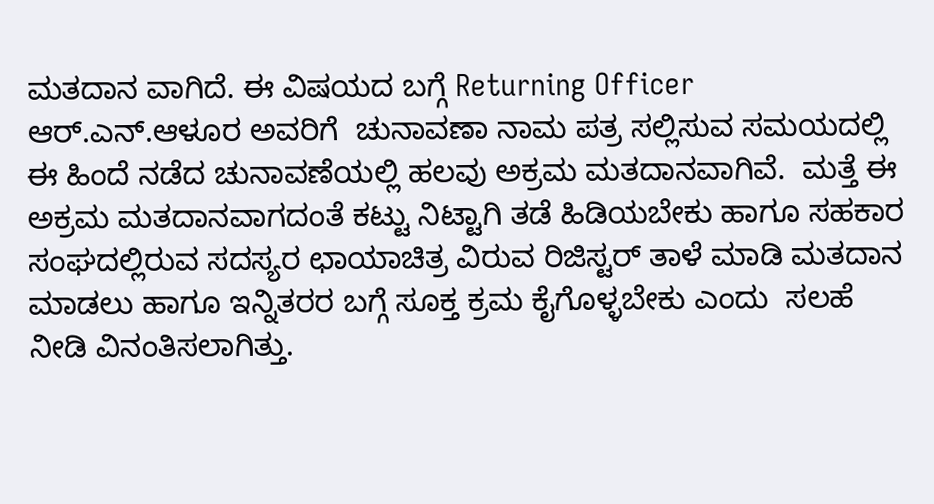ಮತದಾನ ವಾಗಿದೆ. ಈ ವಿಷಯದ ಬಗ್ಗೆ Returning Officer ಆರ್.ಎನ್.ಆಳೂರ ಅವರಿಗೆ  ಚುನಾವಣಾ ನಾಮ ಪತ್ರ ಸಲ್ಲಿಸುವ ಸಮಯದಲ್ಲಿ ಈ ಹಿಂದೆ ನಡೆದ ಚುನಾವಣೆಯಲ್ಲಿ ಹಲವು ಅಕ್ರಮ ಮತದಾನವಾಗಿವೆ.  ಮತ್ತೆ ಈ ಅಕ್ರಮ ಮತದಾನವಾಗದಂತೆ ಕಟ್ಟು ನಿಟ್ಟಾಗಿ ತಡೆ ಹಿಡಿಯಬೇಕು ಹಾಗೂ ಸಹಕಾರ ಸಂಘದಲ್ಲಿರುವ ಸದಸ್ಯರ ಛಾಯಾಚಿತ್ರ ವಿರುವ ರಿಜಿಸ್ಟರ್‌ ತಾಳೆ ಮಾಡಿ ಮತದಾನ ಮಾಡಲು ಹಾಗೂ ಇನ್ನಿತರರ ಬಗ್ಗೆ ಸೂಕ್ತ ಕ್ರಮ ಕೈಗೊಳ್ಳಬೇಕು ಎಂದು  ಸಲಹೆ ನೀಡಿ ವಿನಂತಿಸಲಾಗಿತ್ತು.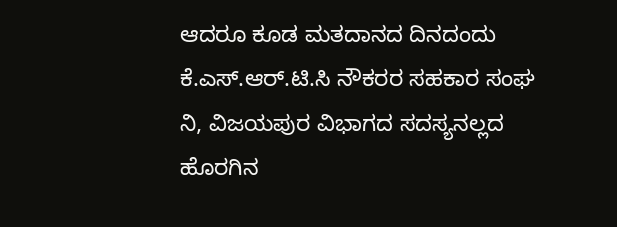ಆದರೂ ಕೂಡ ಮತದಾನದ ದಿನದಂದು ಕೆ.ಎಸ್.ಆರ್.ಟಿ.ಸಿ ನೌಕರರ ಸಹಕಾರ ಸಂಘ ನಿ, ವಿಜಯಪುರ ವಿಭಾಗದ ಸದಸ್ಯನಲ್ಲದ ಹೊರಗಿನ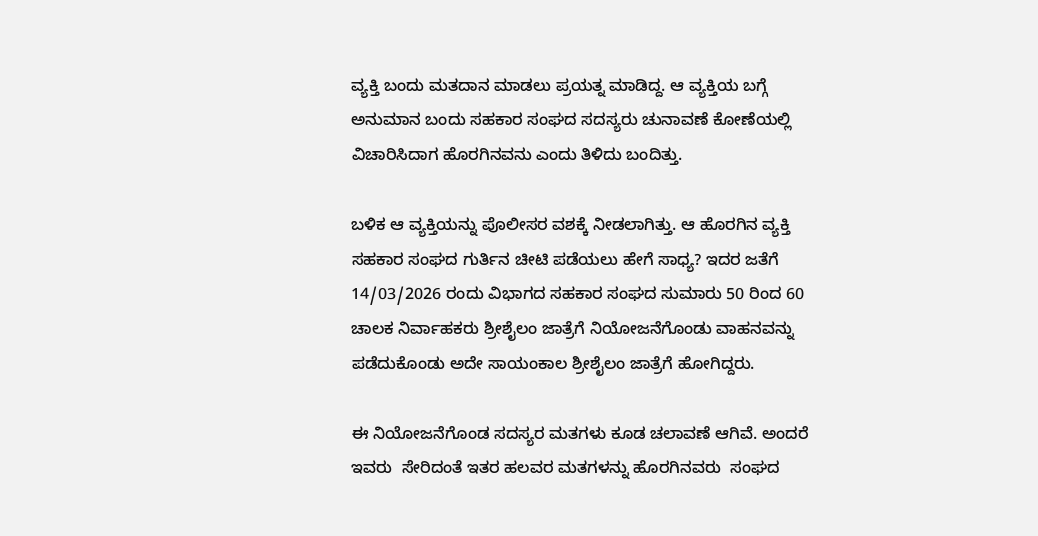ವ್ಯಕ್ತಿ ಬಂದು ಮತದಾನ ಮಾಡಲು ಪ್ರಯತ್ನ ಮಾಡಿದ್ದ. ಆ ವ್ಯಕ್ತಿಯ ಬಗ್ಗೆ ಅನುಮಾನ ಬಂದು ಸಹಕಾರ ಸಂಘದ ಸದಸ್ಯರು ಚುನಾವಣೆ ಕೋಣೆಯಲ್ಲಿ ವಿಚಾರಿಸಿದಾಗ ಹೊರಗಿನವನು ಎಂದು ತಿಳಿದು ಬಂದಿತ್ತು.

ಬಳಿಕ ಆ ವ್ಯಕ್ತಿಯನ್ನು ಪೊಲೀಸರ ವಶಕ್ಕೆ ನೀಡಲಾಗಿತ್ತು. ಆ ಹೊರಗಿನ ವ್ಯಕ್ತಿ ಸಹಕಾರ ಸಂಘದ ಗುರ್ತಿನ ಚೀಟಿ ಪಡೆಯಲು ಹೇಗೆ ಸಾಧ್ಯ? ಇದರ ಜತೆಗೆ 14/03/2026 ರಂದು ವಿಭಾಗದ ಸಹಕಾರ ಸಂಘದ ಸುಮಾರು 50 ರಿಂದ 60 ಚಾಲಕ ನಿರ್ವಾಹಕರು ಶ್ರೀಶೈಲಂ ಜಾತ್ರೆಗೆ ನಿಯೋಜನೆಗೊಂಡು ವಾಹನವನ್ನು ಪಡೆದುಕೊಂಡು ಅದೇ ಸಾಯಂಕಾಲ ಶ್ರೀಶೈಲಂ ಜಾತ್ರೆಗೆ ಹೋಗಿದ್ದರು.

ಈ ನಿಯೋಜನೆಗೊಂಡ ಸದಸ್ಯರ ಮತಗಳು ಕೂಡ ಚಲಾವಣೆ ಆಗಿವೆ. ಅಂದರೆ ಇವರು  ಸೇರಿದಂತೆ ಇತರ ಹಲವರ ಮತಗಳನ್ನು ಹೊರಗಿನವರು  ಸಂಘದ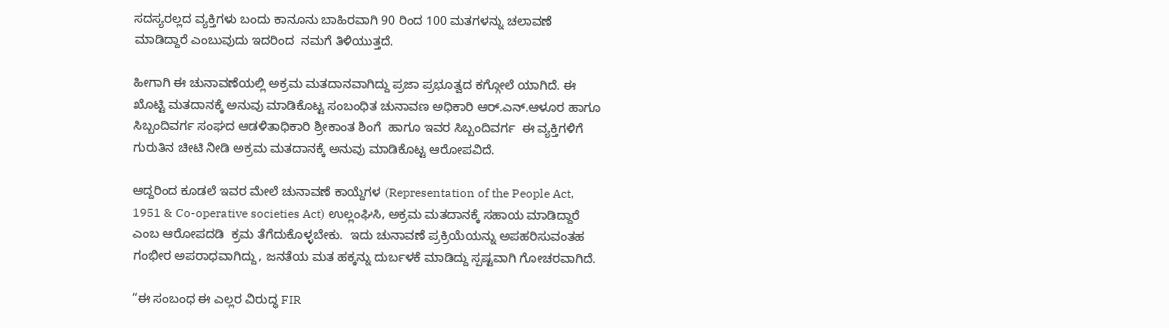ಸದಸ್ಯರಲ್ಲದ ವ್ಯಕ್ತಿಗಳು ಬಂದು ಕಾನೂನು ಬಾಹಿರವಾಗಿ 90 ರಿಂದ 100 ಮತಗಳನ್ನು ಚಲಾವಣೆ ಮಾಡಿದ್ದಾರೆ ಎಂಬುವುದು ಇದರಿಂದ  ನಮಗೆ ತಿಳಿಯುತ್ತದೆ.

ಹೀಗಾಗಿ ಈ ಚುನಾವಣೆಯಲ್ಲಿ ಅಕ್ರಮ ಮತದಾನವಾಗಿದ್ದು ಪ್ರಜಾ ಪ್ರಭೂತ್ವದ ಕಗ್ಗೋಲೆ ಯಾಗಿದೆ. ಈ ಖೊಟ್ಟಿ ಮತದಾನಕ್ಕೆ ಅನುವು ಮಾಡಿಕೊಟ್ಟ ಸಂಬಂಧಿತ ಚುನಾವಣ ಅಧಿಕಾರಿ ಆರ್.ಎನ್.ಆಳೂರ ಹಾಗೂ ಸಿಬ್ಬಂದಿವರ್ಗ ಸಂಘದ ಆಡಳಿತಾಧಿಕಾರಿ ಶ್ರೀಕಾಂತ ಶಿಂಗೆ  ಹಾಗೂ ಇವರ ಸಿಬ್ಬಂದಿವರ್ಗ  ಈ ವ್ಯಕ್ತಿಗಳಿಗೆ ಗುರುತಿನ ಚೀಟಿ ನೀಡಿ ಅಕ್ರಮ ಮತದಾನಕ್ಕೆ ಅನುವು ಮಾಡಿಕೊಟ್ಟ ಆರೋಪವಿದೆ.

ಆದ್ದರಿಂದ ಕೂಡಲೆ ಇವರ ಮೇಲೆ ಚುನಾವಣೆ ಕಾಯ್ದೆಗಳ (Representation of the People Act, 1951 & Co-operative societies Act) ಉಲ್ಲಂಘಿಸಿ, ಅಕ್ರಮ ಮತದಾನಕ್ಕೆ ಸಹಾಯ ಮಾಡಿದ್ದಾರೆ ಎಂಬ ಆರೋಪದಡಿ  ಕ್ರಮ ತೆಗೆದುಕೊಳ್ಳಬೇಕು.  ಇದು ಚುನಾವಣೆ ಪ್ರಕ್ರಿಯೆಯನ್ನು ಅಪಹರಿಸುವಂತಹ ಗಂಭೀರ ಅಪರಾಧವಾಗಿದ್ದು, ಜನತೆಯ ಮತ ಹಕ್ಕನ್ನು ದುರ್ಬಳಕೆ ಮಾಡಿದ್ದು ಸ್ಪಷ್ಟವಾಗಿ ಗೋಚರವಾಗಿದೆ.

“ಈ ಸಂಬಂಧ ಈ ಎಲ್ಲರ ವಿರುದ್ಧ FIR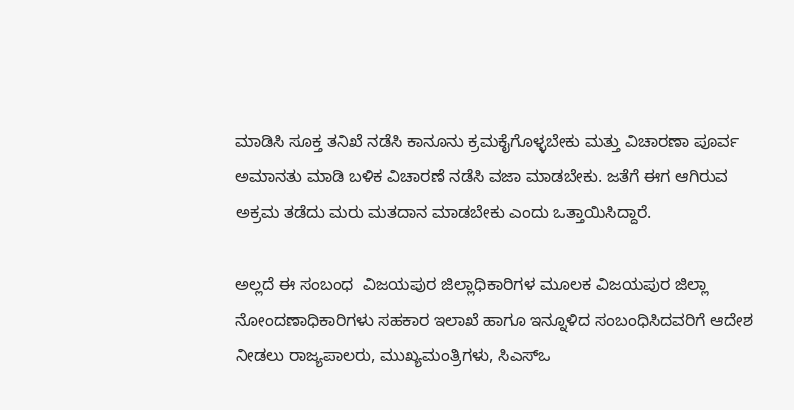ಮಾಡಿಸಿ ಸೂಕ್ತ ತನಿಖೆ ನಡೆಸಿ ಕಾನೂನು ಕ್ರಮಕೈಗೊಳ್ಳಬೇಕು ಮತ್ತು ವಿಚಾರಣಾ ಪೂರ್ವ ಅಮಾನತು ಮಾಡಿ ಬಳಿಕ ವಿಚಾರಣೆ ನಡೆಸಿ ವಜಾ ಮಾಡಬೇಕು. ಜತೆಗೆ ಈಗ ಆಗಿರುವ ಅಕ್ರಮ ತಡೆದು ಮರು ಮತದಾನ ಮಾಡಬೇಕು ಎಂದು ಒತ್ತಾಯಿಸಿದ್ದಾರೆ.

ಅಲ್ಲದೆ ಈ ಸಂಬಂಧ  ವಿಜಯಪುರ ಜಿಲ್ಲಾಧಿಕಾರಿಗಳ ಮೂಲಕ ವಿಜಯಪುರ ಜಿಲ್ಲಾ ನೋಂದಣಾಧಿಕಾರಿಗಳು ಸಹಕಾರ ಇಲಾಖೆ ಹಾಗೂ ಇನ್ನೂಳಿದ ಸಂಬಂಧಿಸಿದವರಿಗೆ ಆದೇಶ ನೀಡಲು ರಾಜ್ಯಪಾಲರು, ಮುಖ್ಯಮಂತ್ರಿಗಳು, ಸಿಎಸ್‌ಒ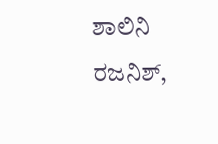ಶಾಲಿನಿ ರಜನಿಶ್‌,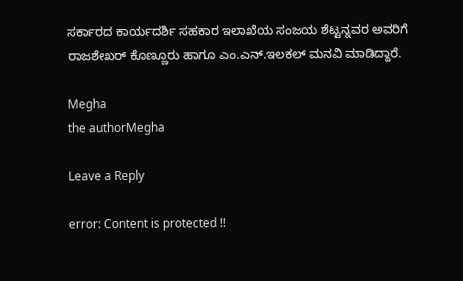ಸರ್ಕಾರದ ಕಾರ್ಯದರ್ಶಿ ಸಹಕಾರ ಇಲಾಖೆಯ ಸಂಜಯ ಶೆಟ್ಟನ್ನವರ ಅವರಿಗೆ ರಾಜಶೇಖರ್ ಕೊಣ್ಣೂರು ಹಾಗೂ ಎಂ.ಎನ್.ಇಲಕಲ್ ಮನವಿ ಮಾಡಿದ್ದಾರೆ.

Megha
the authorMegha

Leave a Reply

error: Content is protected !!